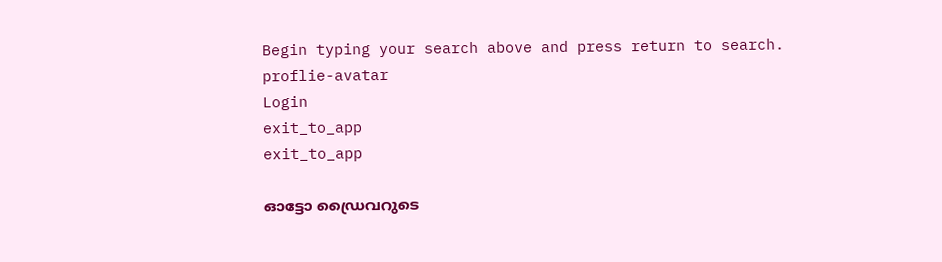Begin typing your search above and press return to search.
proflie-avatar
Login
exit_to_app
exit_to_app

ഓട്ടോ ഡ്രൈവറുടെ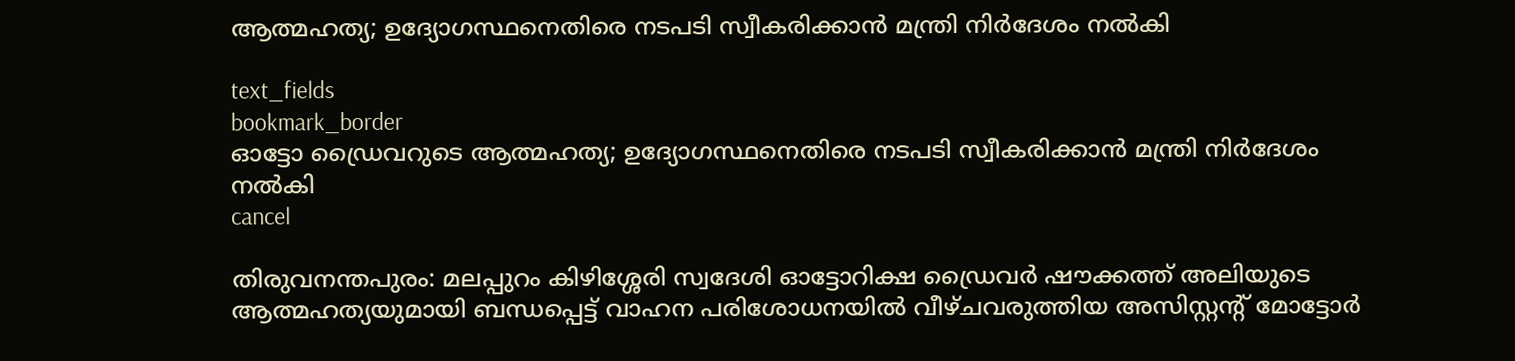ആത്മഹത്യ; ഉദ്യോഗസ്ഥനെതിരെ നടപടി സ്വീകരിക്കാൻ മന്ത്രി നിർദേശം നൽകി

text_fields
bookmark_border
ഓട്ടോ ഡ്രൈവറുടെ ആത്മഹത്യ; ഉദ്യോഗസ്ഥനെതിരെ നടപടി സ്വീകരിക്കാൻ മന്ത്രി നിർദേശം നൽകി
cancel

തിരുവനന്തപുരം: മലപ്പുറം കിഴിശ്ശേരി സ്വദേശി ഓട്ടോറിക്ഷ ഡ്രൈവർ ഷൗക്കത്ത് അലിയുടെ ആത്മഹത്യയുമായി ബന്ധപ്പെട്ട് വാഹന പരിശോധനയിൽ വീഴ്ചവരുത്തിയ അസിസ്റ്റന്റ് മോട്ടോർ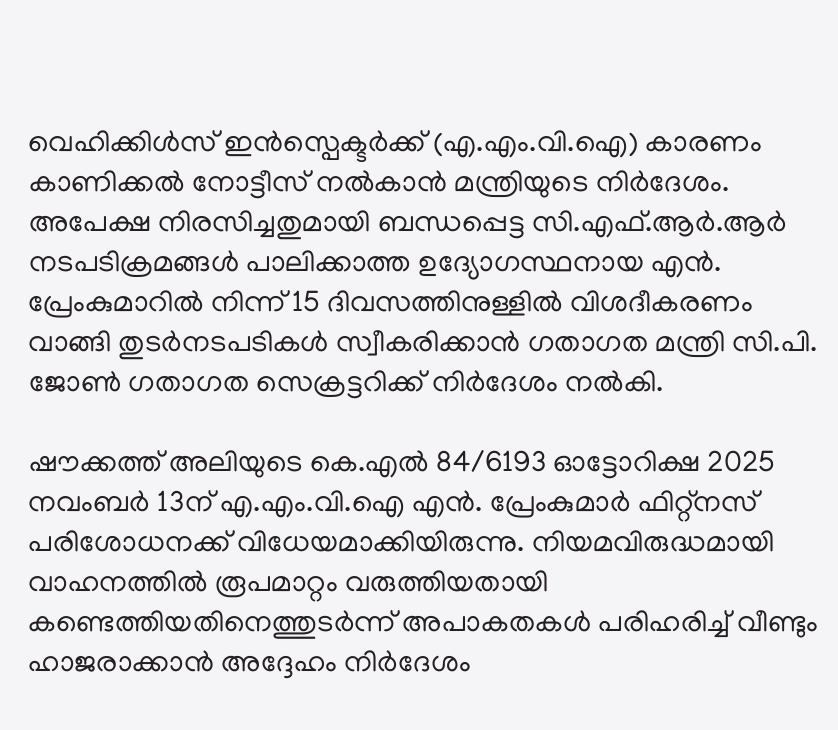വെഹിക്കിൾസ് ഇൻസ്പെക്ടർക്ക് (എ.എം.വി.ഐ) കാരണം കാണിക്കൽ നോട്ടീസ് നൽകാൻ മന്ത്രിയുടെ നിർദേശം. അപേക്ഷ നിരസിച്ചതുമായി ബന്ധപ്പെട്ട സി.എഫ്.ആർ.ആർ നടപടിക്രമങ്ങൾ പാലിക്കാത്ത ഉദ്യോഗസ്ഥനായ എൻ. പ്രേംകുമാറിൽ നിന്ന് 15 ദിവസത്തിനുള്ളിൽ വിശദീകരണം വാങ്ങി തുടർനടപടികൾ സ്വീകരിക്കാന്‍ ഗതാഗത മന്ത്രി സി.പി. ജോൺ ഗതാഗത സെക്രട്ടറിക്ക് നിർദേശം നല്‍കി.

ഷൗക്കത്ത് അലിയുടെ കെ.എൽ 84/6193 ഓട്ടോറിക്ഷ 2025 നവംബർ 13ന് എ.എം.വി.ഐ എൻ. പ്രേംകുമാർ ഫിറ്റ്നസ് പരിശോധനക്ക് വിധേയമാക്കിയിരുന്നു. നിയമവിരുദ്ധമായി വാഹനത്തിൽ രൂപമാറ്റം വരുത്തിയതായി കണ്ടെത്തിയതിനെത്തുടർന്ന് അപാകതകൾ പരിഹരിച്ച് വീണ്ടും ഹാജരാക്കാൻ അദ്ദേഹം നിർദേശം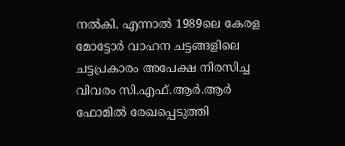നൽകി. എന്നാൽ 1989ലെ കേരള മോട്ടോർ വാഹന ചട്ടങ്ങളിലെ ചട്ടപ്രകാരം അപേക്ഷ നിരസിച്ച വിവരം സി.എഫ്.ആർ.ആർ ഫോമിൽ രേഖപ്പെടുത്തി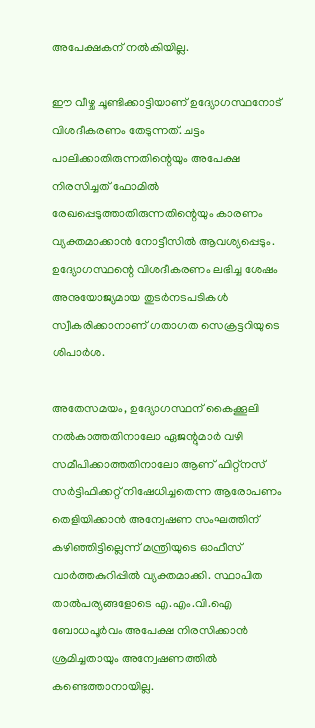അപേക്ഷകന് നൽകിയില്ല.

ഈ വീഴ്ച ചൂണ്ടിക്കാട്ടിയാണ് ഉദ്യോഗസ്ഥനോട് വിശദീകരണം തേടുന്നത്. ചട്ടം പാലിക്കാതിരുന്നതിന്റെയും അപേക്ഷ നിരസിച്ചത് ഫോമിൽ രേഖപ്പെടുത്താതിരുന്നതിന്റെയും കാരണം വ്യക്തമാക്കാൻ നോട്ടീസിൽ ആവശ്യപ്പെടും. ഉദ്യോഗസ്ഥന്റെ വിശദീകരണം ലഭിച്ച ശേഷം അനുയോജ്യമായ തുടർനടപടികൾ സ്വീകരിക്കാനാണ് ഗതാഗത സെക്രട്ടറിയുടെ ശിപാർശ.

അതേസമയം, ഉദ്യോഗസ്ഥന് കൈക്കൂലി നൽകാത്തതിനാലോ ഏജന്റുമാർ വഴി സമീപിക്കാത്തതിനാലോ ആണ് ഫിറ്റ്നസ് സർട്ടിഫിക്കറ്റ് നിഷേധിച്ചതെന്ന ആരോപണം തെളിയിക്കാൻ അന്വേഷണ സംഘത്തിന് കഴിഞ്ഞിട്ടില്ലെന്ന് മന്ത്രിയുടെ ഓഫീസ് വാർത്തകുറിപ്പിൽ വ്യക്തമാക്കി. സ്ഥാപിത താൽപര്യങ്ങളോടെ എ.എം.വി.ഐ ബോധപൂർവം അപേക്ഷ നിരസിക്കാൻ ശ്രമിച്ചതായും അന്വേഷണത്തിൽ കണ്ടെത്താനായില്ല.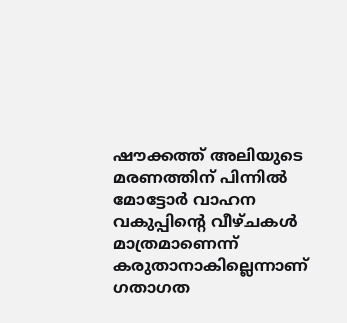ഷൗക്കത്ത് അലിയുടെ മരണത്തിന് പിന്നിൽ മോട്ടോർ വാഹന വകുപ്പിന്റെ വീഴ്ചകൾ മാത്രമാണെന്ന് കരുതാനാകില്ലെന്നാണ് ഗതാഗത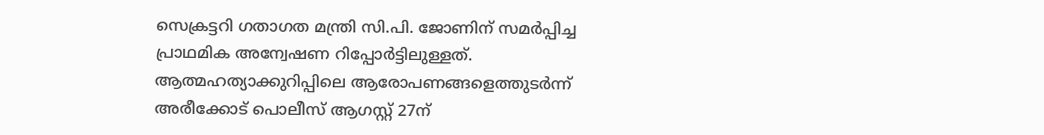സെക്രട്ടറി ഗതാഗത മന്ത്രി സി.പി. ജോണിന് സമർപ്പിച്ച പ്രാഥമിക അന്വേഷണ റിപ്പോർട്ടിലുള്ളത്. ആത്മഹത്യാക്കുറിപ്പിലെ ആരോപണങ്ങളെത്തുടർന്ന് അരീക്കോട് പൊലീസ് ആഗസ്റ്റ് 27ന്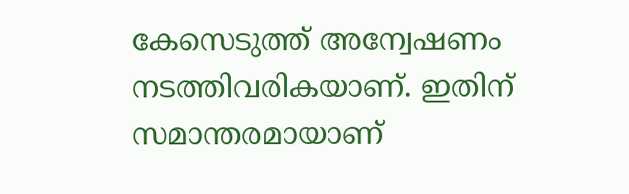കേസെടുത്ത് അന്വേഷണം നടത്തിവരികയാണ്. ഇതിന് സമാന്തരമായാണ്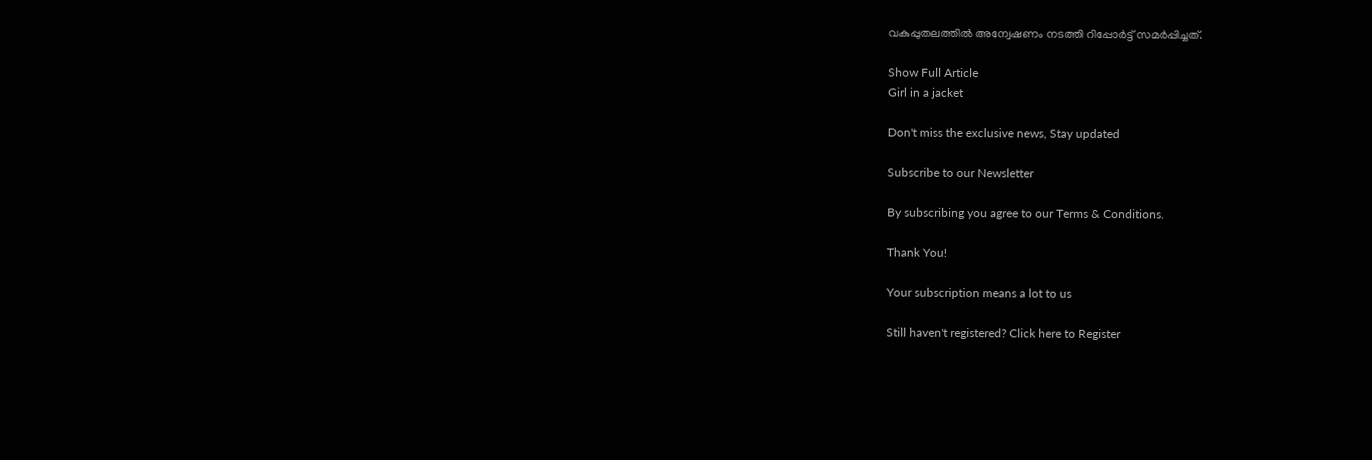വകുപ്പുതലത്തിൽ അന്വേഷണം നടത്തി റിപ്പോർട്ട് സമർപ്പിച്ചത്.

Show Full Article
Girl in a jacket

Don't miss the exclusive news, Stay updated

Subscribe to our Newsletter

By subscribing you agree to our Terms & Conditions.

Thank You!

Your subscription means a lot to us

Still haven't registered? Click here to Register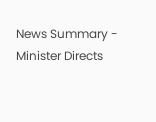News Summary - Minister Directs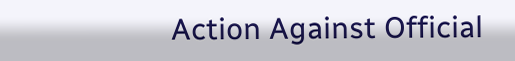Action Against Official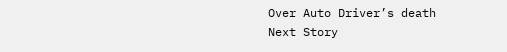Over Auto Driver’s death
Next Story